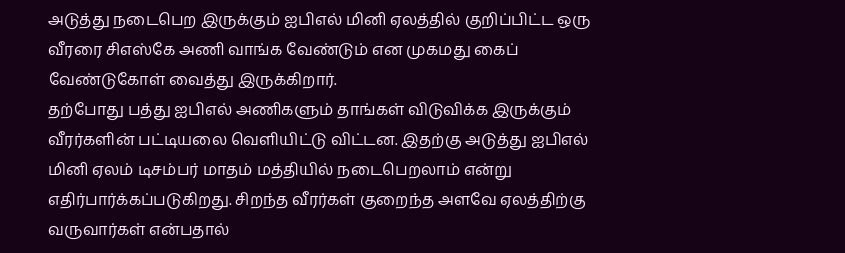அடுத்து நடைபெற இருக்கும் ஐபிஎல் மினி ஏலத்தில் குறிப்பிட்ட ஒரு வீரரை சிஎஸ்கே அணி வாங்க வேண்டும் என முகமது கைப் வேண்டுகோள் வைத்து இருக்கிறார்.
தற்போது பத்து ஐபிஎல் அணிகளும் தாங்கள் விடுவிக்க இருக்கும் வீரர்களின் பட்டியலை வெளியிட்டு விட்டன. இதற்கு அடுத்து ஐபிஎல் மினி ஏலம் டிசம்பர் மாதம் மத்தியில் நடைபெறலாம் என்று எதிர்பார்க்கப்படுகிறது. சிறந்த வீரர்கள் குறைந்த அளவே ஏலத்திற்கு வருவார்கள் என்பதால்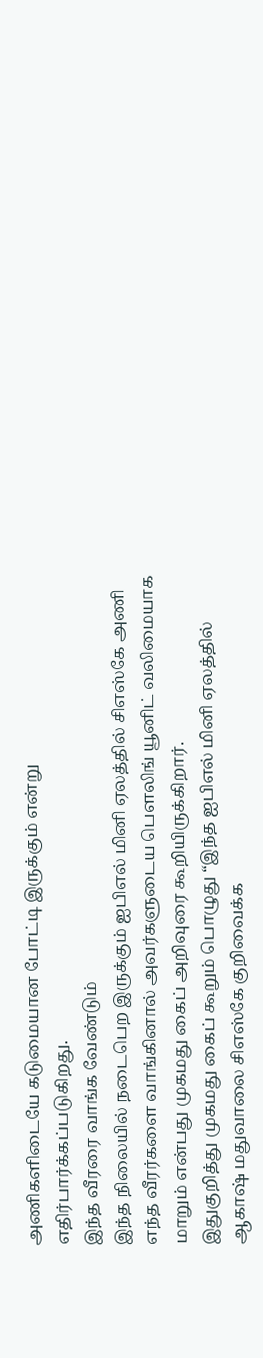அணிகளிடையே கடுமையான போட்டி இருக்கும் என்று எதிர்பார்க்கப்படுகிறது.
இந்த வீரரை வாங்க வேண்டும்
இந்த நிலையில் நடைபெற இருக்கும் ஐபிஎல் மினி ஏலத்தில் சிஎஸ்கே அணி எந்த வீரர்களை வாங்கினால் அவர்களுடைய பௌலிங் யூனிட் வலிமையாக மாறும் என்பது முகமது கைப் அறிவுரை கூறியிருக்கிறார்.
இதுகுறித்து முகமது கைப் கூறும் பொழுது “இந்த ஐபிஎல் மினி ஏலத்தில் ஆகாஷ் மதுவாலை சிஎஸ்கே குறிவைக்க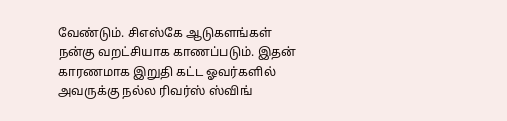வேண்டும். சிஎஸ்கே ஆடுகளங்கள் நன்கு வறட்சியாக காணப்படும். இதன் காரணமாக இறுதி கட்ட ஓவர்களில் அவருக்கு நல்ல ரிவர்ஸ் ஸ்விங்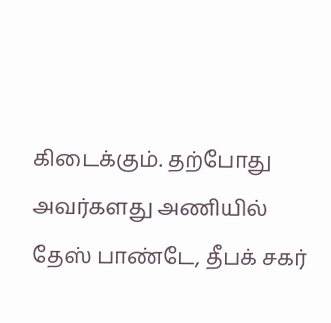கிடைக்கும். தற்போது அவர்களது அணியில் தேஸ் பாண்டே, தீபக் சகர்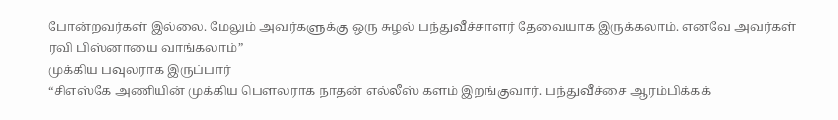போன்றவர்கள் இல்லை. மேலும் அவர்களுக்கு ஒரு சுழல் பந்துவீச்சாளர் தேவையாக இருக்கலாம். எனவே அவர்கள் ரவி பிஸ்னாயை வாங்கலாம்”
முக்கிய பவுலராக இருப்பார்
“சிஎஸ்கே அணியின் முக்கிய பௌலராக நாதன் எல்லீஸ் களம் இறங்குவார். பந்துவீச்சை ஆரம்பிக்கக்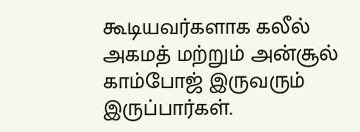கூடியவர்களாக கலீல் அகமத் மற்றும் அன்சூல் காம்போஜ் இருவரும் இருப்பார்கள்.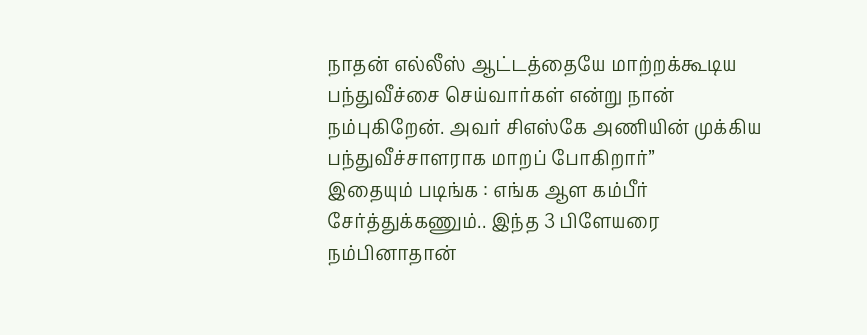நாதன் எல்லீஸ் ஆட்டத்தையே மாற்றக்கூடிய பந்துவீச்சை செய்வார்கள் என்று நான் நம்புகிறேன். அவர் சிஎஸ்கே அணியின் முக்கிய பந்துவீச்சாளராக மாறப் போகிறார்”
இதையும் படிங்க : எங்க ஆள கம்பீர் சேர்த்துக்கணும்.. இந்த 3 பிளேயரை நம்பினாதான்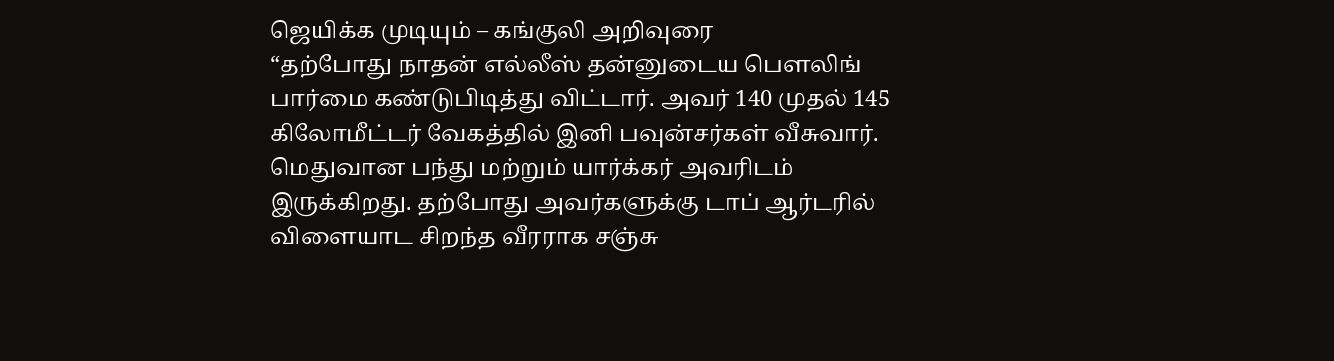ஜெயிக்க முடியும் – கங்குலி அறிவுரை
“தற்போது நாதன் எல்லீஸ் தன்னுடைய பௌலிங் பார்மை கண்டுபிடித்து விட்டார். அவர் 140 முதல் 145 கிலோமீட்டர் வேகத்தில் இனி பவுன்சர்கள் வீசுவார். மெதுவான பந்து மற்றும் யார்க்கர் அவரிடம் இருக்கிறது. தற்போது அவர்களுக்கு டாப் ஆர்டரில் விளையாட சிறந்த வீரராக சஞ்சு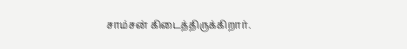சாம்சன் கிடைத்திருக்கிறார்.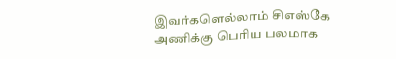இவர்களெல்லாம் சிஎஸ்கே அணிக்கு பெரிய பலமாக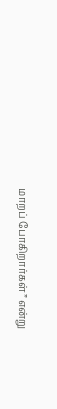மாறப் போகிறார்கள்” என்று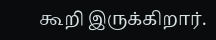கூறி இருக்கிறார்.